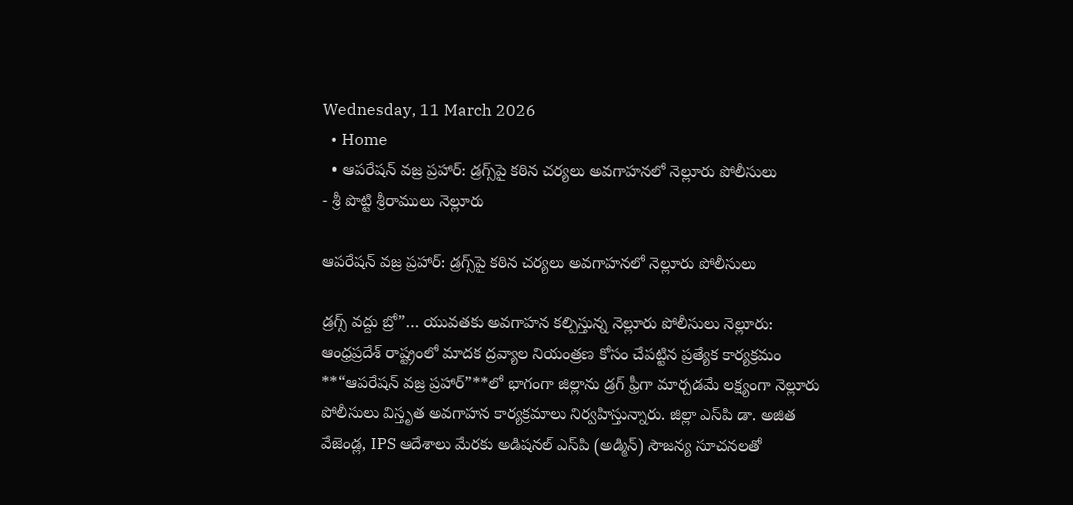Wednesday, 11 March 2026
  • Home
  • ఆపరేషన్ వజ్ర ప్రహార్: డ్రగ్స్‌పై కఠిన చర్యలు అవగాహనలో నెల్లూరు పోలీసులు
- శ్రీ పొట్టి శ్రీరాములు నెల్లూరు

ఆపరేషన్ వజ్ర ప్రహార్: డ్రగ్స్‌పై కఠిన చర్యలు అవగాహనలో నెల్లూరు పోలీసులు

డ్రగ్స్ వద్దు బ్రో”… యువతకు అవగాహన కల్పిస్తున్న నెల్లూరు పోలీసులు నెల్లూరు: ఆంధ్రప్రదేశ్ రాష్ట్రంలో మాదక ద్రవ్యాల నియంత్రణ కోసం చేపట్టిన ప్రత్యేక కార్యక్రమం **“ఆపరేషన్ వజ్ర ప్రహార్”**లో భాగంగా జిల్లాను డ్రగ్ ఫ్రీగా మార్చడమే లక్ష్యంగా నెల్లూరు పోలీసులు విస్తృత అవగాహన కార్యక్రమాలు నిర్వహిస్తున్నారు. జిల్లా ఎస్‌పి డా. అజిత వేజెండ్ల, IPS ఆదేశాలు మేరకు అడిషనల్ ఎస్‌పి (అడ్మిన్) సౌజన్య సూచనలతో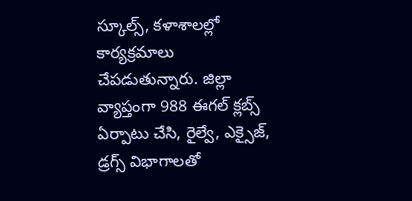స్కూల్స్, కళాశాలల్లో కార్యక్రమాలు చేపడుతున్నారు. జిల్లా వ్యాప్తంగా 988 ఈగల్ క్లబ్స్ ఏర్పాటు చేసి, రైల్వే, ఎక్సైజ్, డ్రగ్స్ విభాగాలతో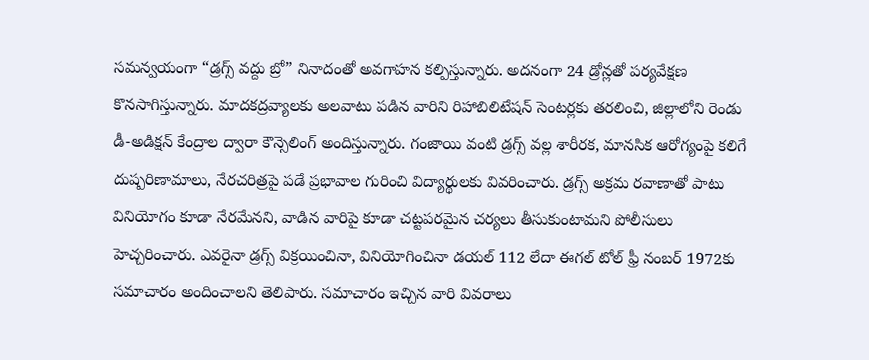సమన్వయంగా “డ్రగ్స్ వద్దు బ్రో” నినాదంతో అవగాహన కల్పిస్తున్నారు. అదనంగా 24 డ్రోన్లతో పర్యవేక్షణ కొనసాగిస్తున్నారు. మాదకద్రవ్యాలకు అలవాటు పడిన వారిని రిహాబిలిటేషన్ సెంటర్లకు తరలించి, జిల్లాలోని రెండు డీ-అడిక్షన్ కేంద్రాల ద్వారా కౌన్సెలింగ్ అందిస్తున్నారు. గంజాయి వంటి డ్రగ్స్ వల్ల శారీరక, మానసిక ఆరోగ్యంపై కలిగే దుష్పరిణామాలు, నేరచరిత్రపై పడే ప్రభావాల గురించి విద్యార్థులకు వివరించారు. డ్రగ్స్ అక్రమ రవాణాతో పాటు వినియోగం కూడా నేరమేనని, వాడిన వారిపై కూడా చట్టపరమైన చర్యలు తీసుకుంటామని పోలీసులు హెచ్చరించారు. ఎవరైనా డ్రగ్స్ విక్రయించినా, వినియోగించినా డయల్ 112 లేదా ఈగల్ టోల్ ఫ్రీ నంబర్ 1972కు సమాచారం అందించాలని తెలిపారు. సమాచారం ఇచ్చిన వారి వివరాలు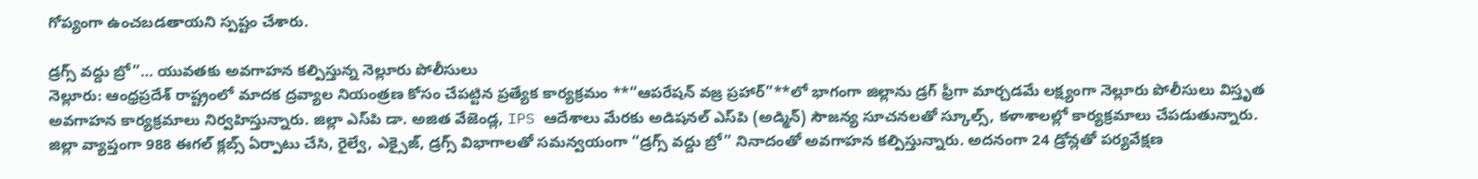గోప్యంగా ఉంచబడతాయని స్పష్టం చేశారు.

డ్రగ్స్ వద్దు బ్రో”… యువతకు అవగాహన కల్పిస్తున్న నెల్లూరు పోలీసులు
నెల్లూరు: ఆంధ్రప్రదేశ్ రాష్ట్రంలో మాదక ద్రవ్యాల నియంత్రణ కోసం చేపట్టిన ప్రత్యేక కార్యక్రమం **“ఆపరేషన్ వజ్ర ప్రహార్”**లో భాగంగా జిల్లాను డ్రగ్ ఫ్రీగా మార్చడమే లక్ష్యంగా నెల్లూరు పోలీసులు విస్తృత అవగాహన కార్యక్రమాలు నిర్వహిస్తున్నారు. జిల్లా ఎస్‌పి డా. అజిత వేజెండ్ల, IPS ఆదేశాలు మేరకు అడిషనల్ ఎస్‌పి (అడ్మిన్) సౌజన్య సూచనలతో స్కూల్స్, కళాశాలల్లో కార్యక్రమాలు చేపడుతున్నారు.
జిల్లా వ్యాప్తంగా 988 ఈగల్ క్లబ్స్ ఏర్పాటు చేసి, రైల్వే, ఎక్సైజ్, డ్రగ్స్ విభాగాలతో సమన్వయంగా “డ్రగ్స్ వద్దు బ్రో” నినాదంతో అవగాహన కల్పిస్తున్నారు. అదనంగా 24 డ్రోన్లతో పర్యవేక్షణ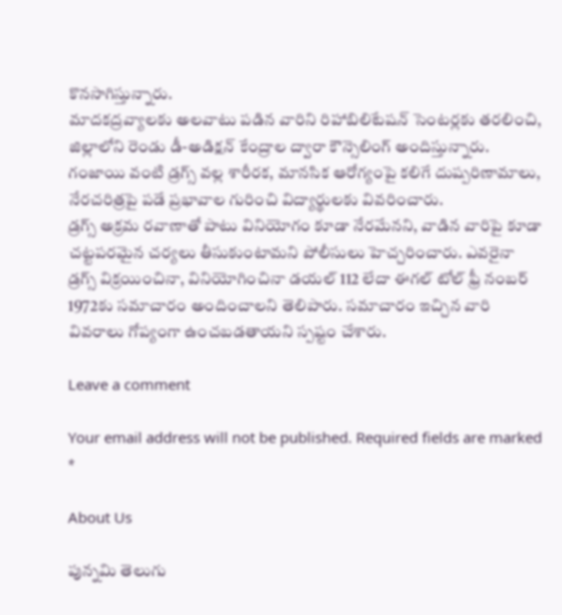కొనసాగిస్తున్నారు.
మాదకద్రవ్యాలకు అలవాటు పడిన వారిని రిహాబిలిటేషన్ సెంటర్లకు తరలించి, జిల్లాలోని రెండు డీ-అడిక్షన్ కేంద్రాల ద్వారా కౌన్సెలింగ్ అందిస్తున్నారు. గంజాయి వంటి డ్రగ్స్ వల్ల శారీరక, మానసిక ఆరోగ్యంపై కలిగే దుష్పరిణామాలు, నేరచరిత్రపై పడే ప్రభావాల గురించి విద్యార్థులకు వివరించారు.
డ్రగ్స్ అక్రమ రవాణాతో పాటు వినియోగం కూడా నేరమేనని, వాడిన వారిపై కూడా చట్టపరమైన చర్యలు తీసుకుంటామని పోలీసులు హెచ్చరించారు. ఎవరైనా డ్రగ్స్ విక్రయించినా, వినియోగించినా డయల్ 112 లేదా ఈగల్ టోల్ ఫ్రీ నంబర్ 1972కు సమాచారం అందించాలని తెలిపారు. సమాచారం ఇచ్చిన వారి వివరాలు గోప్యంగా ఉంచబడతాయని స్పష్టం చేశారు.

Leave a comment

Your email address will not be published. Required fields are marked *

About Us

పున్నమి తెలుగు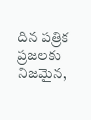దిన పత్రిక ప్రజలకు నిజమైన,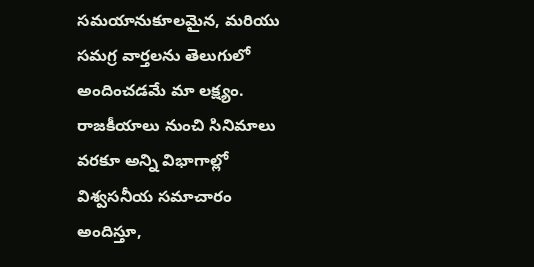సమయానుకూలమైన, మరియు సమగ్ర వార్తలను తెలుగులో అందించడమే మా లక్ష్యం.
రాజకీయాలు నుంచి సినిమాలు వరకూ అన్ని విభాగాల్లో విశ్వసనీయ సమాచారం అందిస్తూ,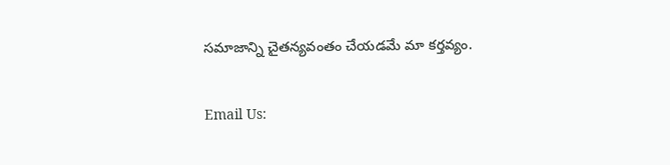సమాజాన్ని చైతన్యవంతం చేయడమే మా కర్తవ్యం.

Email Us: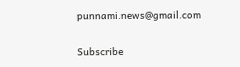punnami.news@gmail.com

Subscribe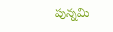పున్నమి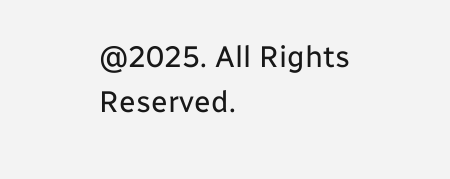@2025. All Rights Reserved.